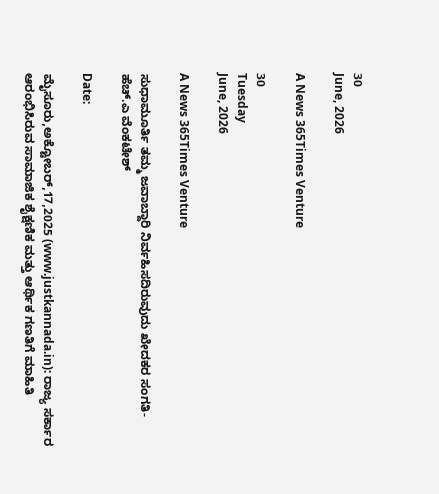30
June, 2026

A News 365Times Venture

30
Tuesday
June, 2026

A News 365Times Venture

ಸುಧಾಮೂರ್ತಿ ತಮ್ಮ ಜವಾಬ್ದಾರಿ ನಿರ್ವಹಿಸದಿರುವುದು ಖೇದಕರ ಸಂಗತಿ- ಹೆಚ್.ಎ ವೆಂಕಟೇಶ್

Date:

ಮೈಸೂರು,ಅಕ್ಟೋಬರ್,17,2025 (www.justkannada.in): ರಾಜ್ಯ ಸರ್ಕಾರ ಆರಂಭಿಸಿರುವ ಸಾಮಾಜಿಕ ಶೈಕ್ಷಣಿಕ ಮತ್ತು ಆರ್ಥಿಕ ಗಣತಿಗೆ ಮಾಹಿತಿ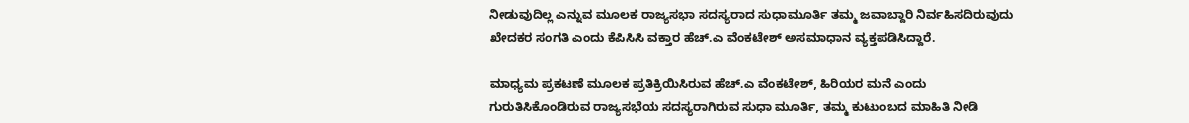ನೀಡುವುದಿಲ್ಲ ಎನ್ನುವ ಮೂಲಕ ರಾಜ್ಯಸಭಾ ಸದಸ್ಯರಾದ ಸುಧಾಮೂರ್ತಿ ತಮ್ಮ ಜವಾಬ್ದಾರಿ ನಿರ್ವಹಿಸದಿರುವುದು ಖೇದಕರ ಸಂಗತಿ ಎಂದು ಕೆಪಿಸಿಸಿ ವಕ್ತಾರ ಹೆಚ್.ಎ ವೆಂಕಟೇಶ್ ಅಸಮಾಧಾನ ವ್ಯಕ್ತಪಡಿಸಿದ್ದಾರೆ.

ಮಾಧ್ಯಮ ಪ್ರಕಟಣೆ ಮೂಲಕ ಪ್ರತಿಕ್ರಿಯಿಸಿರುವ ಹೆಚ್.ಎ ವೆಂಕಟೇಶ್, ಹಿರಿಯರ ಮನೆ ಎಂದು ಗುರುತಿಸಿಕೊಂಡಿರುವ ರಾಜ್ಯಸಭೆಯ ಸದಸ್ಯರಾಗಿರುವ ಸುಧಾ ಮೂರ್ತಿ, ತಮ್ಮ ಕುಟುಂಬದ ಮಾಹಿತಿ ನೀಡಿ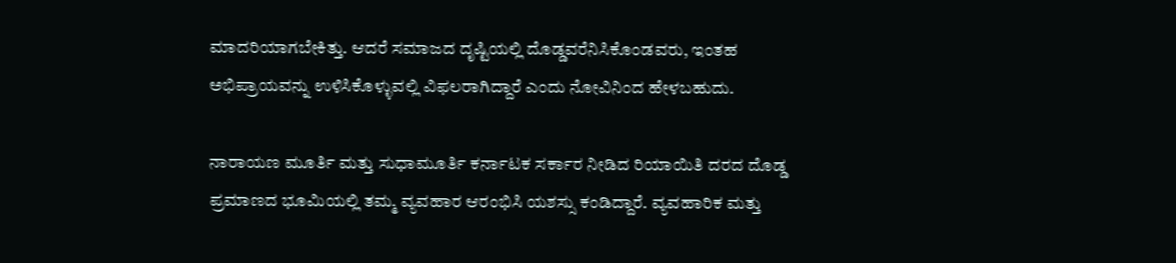ಮಾದರಿಯಾಗಬೇಕಿತ್ತು. ಆದರೆ ಸಮಾಜದ ದೃಷ್ಟಿಯಲ್ಲಿ ದೊಡ್ಡವರೆನಿಸಿಕೊಂಡವರು, ಇಂತಹ ಅಭಿಪ್ರಾಯವನ್ನು ಉಳಿಸಿಕೊಳ್ಳುವಲ್ಲಿ ವಿಫಲರಾಗಿದ್ದಾರೆ ಎಂದು ನೋವಿನಿಂದ ಹೇಳಬಹುದು.

ನಾರಾಯಣ ಮೂರ್ತಿ ಮತ್ತು ಸುಧಾಮೂರ್ತಿ ಕರ್ನಾಟಕ ಸರ್ಕಾರ ನೀಡಿದ ರಿಯಾಯಿತಿ ದರದ ದೊಡ್ಡ ಪ್ರಮಾಣದ ಭೂಮಿಯಲ್ಲಿ ತಮ್ಮ ವ್ಯವಹಾರ ಆರಂಭಿಸಿ ಯಶಸ್ಸು ಕಂಡಿದ್ದಾರೆ. ವ್ಯವಹಾರಿಕ ಮತ್ತು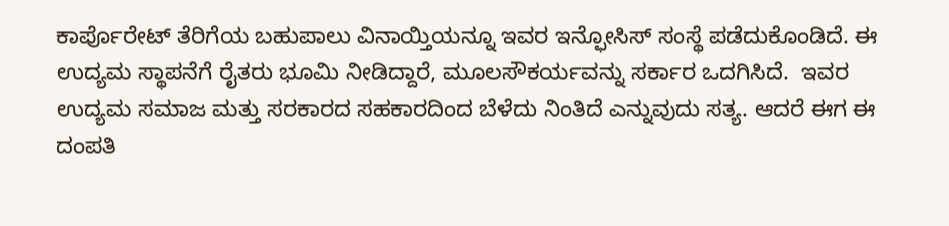ಕಾರ್ಪೊರೇಟ್ ತೆರಿಗೆಯ ಬಹುಪಾಲು ವಿನಾಯ್ತಿಯನ್ನೂ ಇವರ ಇನ್ಫೋಸಿಸ್ ಸಂಸ್ಥೆ ಪಡೆದುಕೊಂಡಿದೆ. ಈ ಉದ್ಯಮ ಸ್ಥಾಪನೆಗೆ ರೈತರು ಭೂಮಿ ನೀಡಿದ್ದಾರೆ, ಮೂಲಸೌಕರ್ಯವನ್ನು ಸರ್ಕಾರ ಒದಗಿಸಿದೆ.  ಇವರ ಉದ್ಯಮ ಸಮಾಜ ಮತ್ತು ಸರಕಾರದ ಸಹಕಾರದಿಂದ ಬೆಳೆದು ನಿಂತಿದೆ ಎನ್ನುವುದು ಸತ್ಯ. ಆದರೆ ಈಗ ಈ ದಂಪತಿ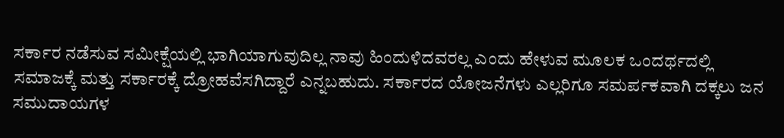ಸರ್ಕಾರ ನಡೆಸುವ ಸಮೀಕ್ಷೆಯಲ್ಲಿ ಭಾಗಿಯಾಗುವುದಿಲ್ಲ ನಾವು ಹಿಂದುಳಿದವರಲ್ಲ ಎಂದು ಹೇಳುವ ಮೂಲಕ ಒಂದರ್ಥದಲ್ಲಿ ಸಮಾಜಕ್ಕೆ ಮತ್ತು ಸರ್ಕಾರಕ್ಕೆ ದ್ರೋಹವೆಸಗಿದ್ದಾರೆ ಎನ್ನಬಹುದು. ಸರ್ಕಾರದ ಯೋಜನೆಗಳು ಎಲ್ಲರಿಗೂ ಸಮರ್ಪಕವಾಗಿ ದಕ್ಕಲು ಜನ ಸಮುದಾಯಗಳ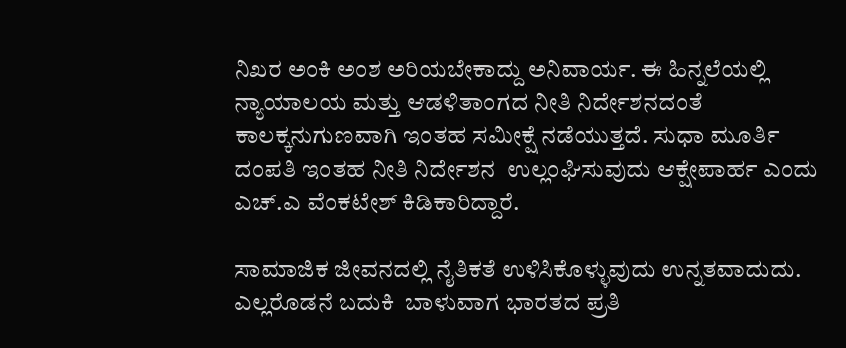ನಿಖರ ಅಂಕಿ ಅಂಶ ಅರಿಯಬೇಕಾದ್ದು ಅನಿವಾರ್ಯ. ಈ ಹಿನ್ನಲೆಯಲ್ಲಿ ನ್ಯಾಯಾಲಯ ಮತ್ತು ಆಡಳಿತಾಂಗದ ನೀತಿ ನಿರ್ದೇಶನದಂತೆ ಕಾಲಕ್ಕನುಗುಣವಾಗಿ ಇಂತಹ ಸಮೀಕ್ಷೆ ನಡೆಯುತ್ತದೆ. ಸುಧಾ ಮೂರ್ತಿ ದಂಪತಿ ಇಂತಹ ನೀತಿ ನಿರ್ದೇಶನ  ಉಲ್ಲಂಘಿಸುವುದು ಆಕ್ಷೇಪಾರ್ಹ ಎಂದು ಎಚ್.ಎ ವೆಂಕಟೇಶ್ ಕಿಡಿಕಾರಿದ್ದಾರೆ.

ಸಾಮಾಜಿಕ ಜೀವನದಲ್ಲಿ ನೈತಿಕತೆ ಉಳಿಸಿಕೊಳ್ಳುವುದು ಉನ್ನತವಾದುದು. ಎಲ್ಲರೊಡನೆ ಬದುಕಿ  ಬಾಳುವಾಗ ಭಾರತದ ಪ್ರತಿ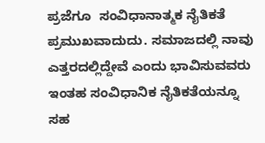ಪ್ರಜೆಗೂ  ಸಂವಿಧಾನಾತ್ಮಕ ನೈತಿಕತೆ ಪ್ರಮುಖವಾದುದು. ಸಮಾಜದಲ್ಲಿ ನಾವು ಎತ್ತರದಲ್ಲಿದ್ದೇವೆ ಎಂದು ಭಾವಿಸುವವರು ಇಂತಹ ಸಂವಿಧಾನಿಕ ನೈತಿಕತೆಯನ್ನೂ ಸಹ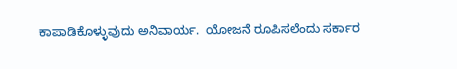ಕಾಪಾಡಿಕೊಳ್ಳುವುದು ಅನಿವಾರ್ಯ.  ಯೋಜನೆ ರೂಪಿಸಲೆಂದು ಸರ್ಕಾರ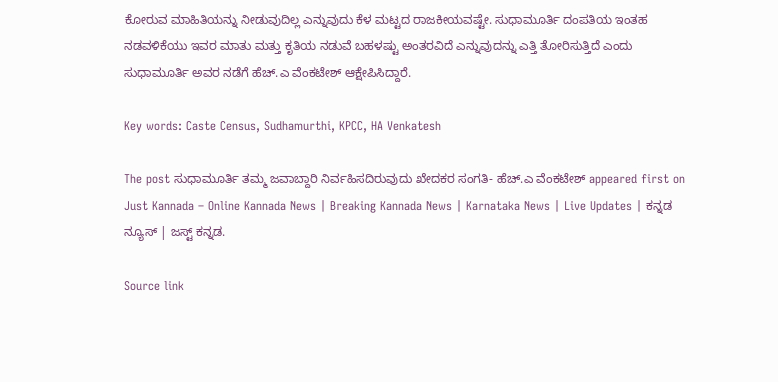ಕೋರುವ ಮಾಹಿತಿಯನ್ನು ನೀಡುವುದಿಲ್ಲ ಎನ್ನುವುದು ಕೆಳ ಮಟ್ಟದ ರಾಜಕೀಯವಷ್ಟೇ. ಸುಧಾಮೂರ್ತಿ ದಂಪತಿಯ ಇಂತಹ ನಡವಳಿಕೆಯು ಇವರ ಮಾತು ಮತ್ತು ಕೃತಿಯ ನಡುವೆ ಬಹಳಷ್ಟು ಅಂತರವಿದೆ ಎನ್ನುವುದನ್ನು ಎತ್ತಿ ತೋರಿಸುತ್ತಿದೆ ಎಂದು ಸುಧಾಮೂರ್ತಿ ಅವರ ನಡೆಗೆ ಹೆಚ್.ಎ ವೆಂಕಟೇಶ್ ಆಕ್ಷೇಪಿಸಿದ್ದಾರೆ.

Key words: Caste Census, Sudhamurthi, KPCC, HA Venkatesh

The post ಸುಧಾಮೂರ್ತಿ ತಮ್ಮ ಜವಾಬ್ದಾರಿ ನಿರ್ವಹಿಸದಿರುವುದು ಖೇದಕರ ಸಂಗತಿ- ಹೆಚ್.ಎ ವೆಂಕಟೇಶ್ appeared first on Just Kannada – Online Kannada News | Breaking Kannada News | Karnataka News | Live Updates | ಕನ್ನಡ ನ್ಯೂಸ್ | ಜಸ್ಟ್ ಕನ್ನಡ.

Source link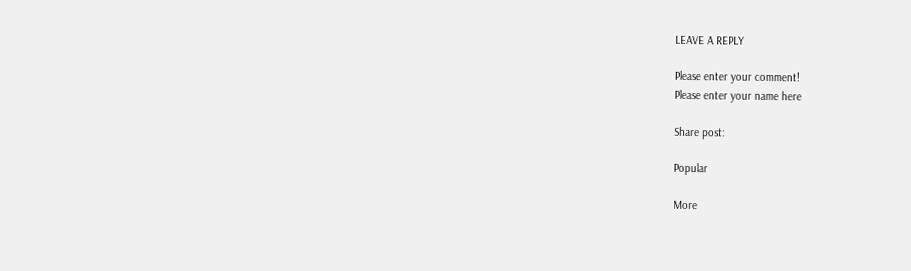LEAVE A REPLY

Please enter your comment!
Please enter your name here

Share post:

Popular

More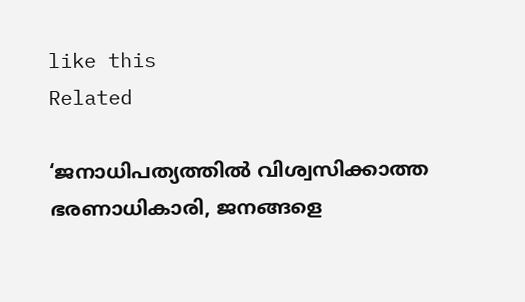like this
Related

‘ജനാധിപത്യത്തില്‍ വിശ്വസിക്കാത്ത ഭരണാധികാരി, ജനങ്ങളെ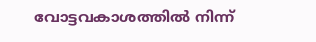വോട്ടവകാശത്തില്‍ നിന്ന്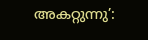അകറ്റുന്നു’: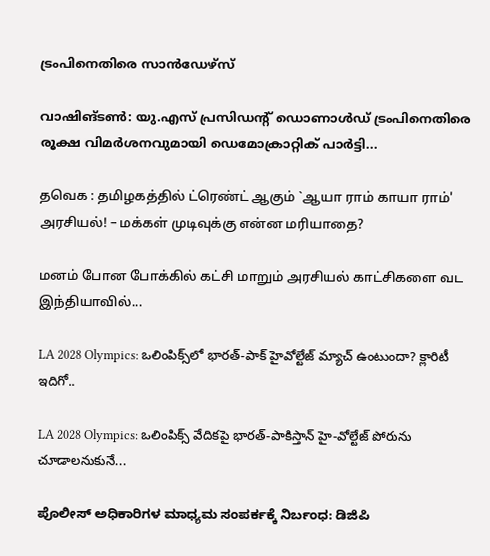ട്രംപിനെതിരെ സാന്‍ഡേഴ്‌സ്

വാഷിങ്ടണ്‍: യു.എസ് പ്രസിഡന്റ് ഡൊണാള്‍ഡ് ട്രംപിനെതിരെ രൂക്ഷ വിമര്‍ശനവുമായി ഡെമോക്രാറ്റിക് പാര്‍ട്ടി...

தவெக : தமிழகத்தில் ட்ரெண்ட் ஆகும் `ஆயா ராம் காயா ராம்' அரசியல்! – மக்கள் முடிவுக்கு என்ன மரியாதை?

மனம் போன போக்கில் கட்சி மாறும் அரசியல் காட்சிகளை வட இந்தியாவில்...

LA 2028 Olympics: ఒలింపిక్స్‌లో భారత్-పాక్ హైవోల్టేజ్ మ్యాచ్ ఉంటుందా? క్లారిటీ ఇదిగో..

LA 2028 Olympics: ఒలింపిక్స్ వేదికపై భారత్-పాకిస్తాన్ హై-వోల్టేజ్ పోరును చూడాలనుకునే...

ಪೊಲೀಸ್ ಅಧಿಕಾರಿಗಳ ಮಾಧ್ಯಮ ಸಂಪರ್ಕಕ್ಕೆ ನಿರ್ಬಂಧ: ಡಿಜಿಪಿ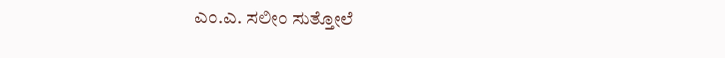ಎಂ.ಎ. ಸಲೀಂ ಸುತ್ತೋಲೆ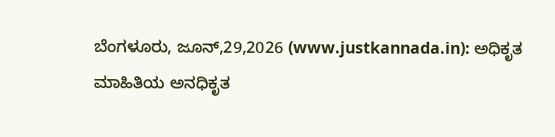ಬೆಂಗಳೂರು, ಜೂನ್,29,2026 (www.justkannada.in): ಅಧಿಕೃತ ಮಾಹಿತಿಯ ಅನಧಿಕೃತ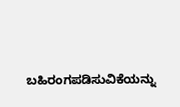ಬಹಿರಂಗಪಡಿಸುವಿಕೆಯನ್ನು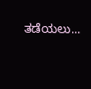ತಡೆಯಲು...